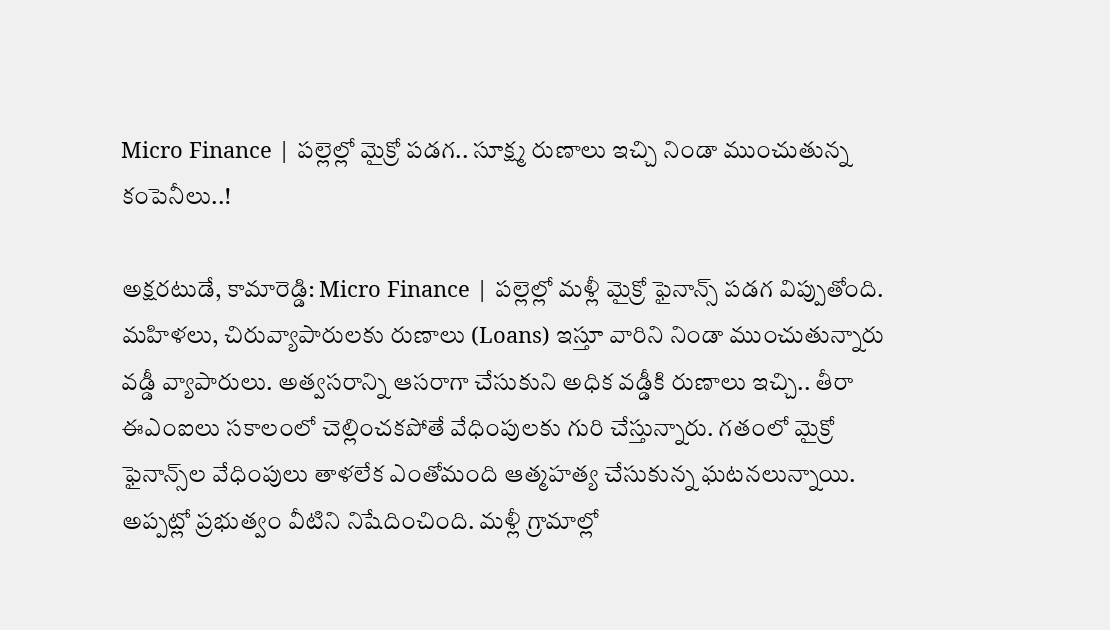Micro Finance | పల్లెల్లో మైక్రో పడగ.. సూక్ష్మ రుణాలు ఇచ్చి నిండా ముంచుతున్న కంపెనీలు..!

అక్షరటుడే, కామారెడ్డి: Micro Finance | పల్లెల్లో మళ్లీ మైక్రో ఫైనాన్స్‌ పడగ విప్పుతోంది. మహిళలు, చిరువ్యాపారులకు రుణాలు (Loans) ఇస్తూ వారిని నిండా ముంచుతున్నారు వడ్డీ వ్యాపారులు. అత్వసరాన్ని ఆసరాగా చేసుకుని అధిక వడ్డీకి రుణాలు ఇచ్చి.. తీరా ఈఎంఐలు సకాలంలో చెల్లించకపోతే వేధింపులకు గురి చేస్తున్నారు. గతంలో మైక్రో ఫైనాన్స్‌ల వేధింపులు తాళలేక ఎంతోమంది ఆత్మహత్య చేసుకున్న ఘటనలున్నాయి. అప్పట్లో ప్రభుత్వం వీటిని నిషేదించింది. మళ్లీ గ్రామాల్లో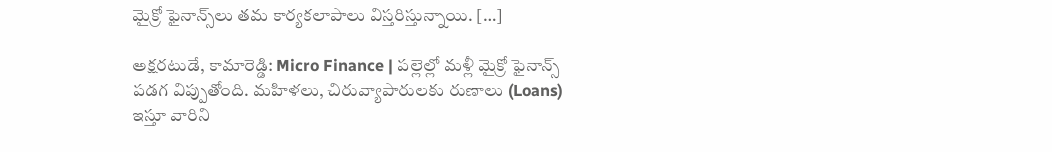మైక్రో ఫైనాన్స్‌లు తమ కార్యకలాపాలు విస్తరిస్తున్నాయి. […]

అక్షరటుడే, కామారెడ్డి: Micro Finance | పల్లెల్లో మళ్లీ మైక్రో ఫైనాన్స్‌ పడగ విప్పుతోంది. మహిళలు, చిరువ్యాపారులకు రుణాలు (Loans) ఇస్తూ వారిని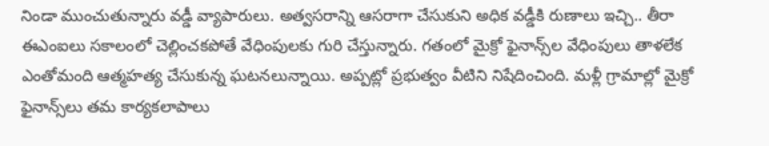నిండా ముంచుతున్నారు వడ్డీ వ్యాపారులు. అత్వసరాన్ని ఆసరాగా చేసుకుని అధిక వడ్డీకి రుణాలు ఇచ్చి.. తీరా ఈఎంఐలు సకాలంలో చెల్లించకపోతే వేధింపులకు గురి చేస్తున్నారు. గతంలో మైక్రో ఫైనాన్స్‌ల వేధింపులు తాళలేక ఎంతోమంది ఆత్మహత్య చేసుకున్న ఘటనలున్నాయి. అప్పట్లో ప్రభుత్వం వీటిని నిషేదించింది. మళ్లీ గ్రామాల్లో మైక్రో ఫైనాన్స్‌లు తమ కార్యకలాపాలు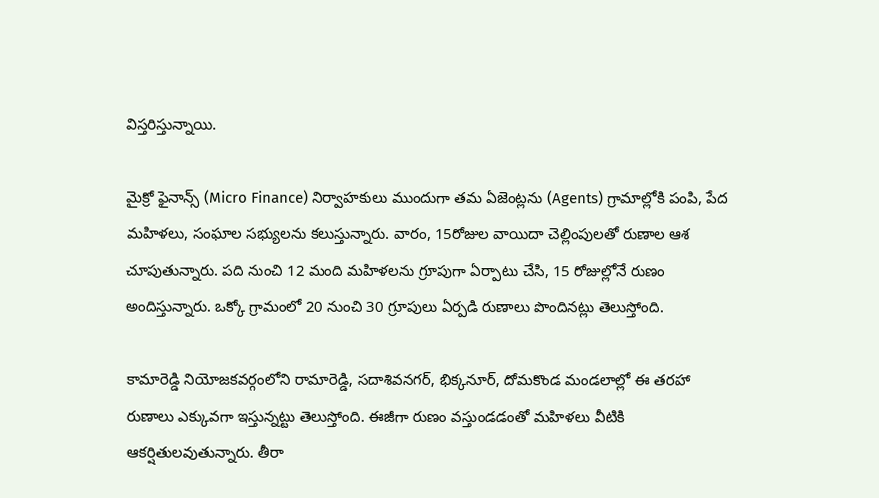విస్తరిస్తున్నాయి.

మైక్రో ఫైనాన్స్‌ (Micro Finance) నిర్వాహకులు ముందుగా తమ ఏజెంట్లను (Agents) గ్రామాల్లోకి పంపి, పేద మహిళలు, సంఘాల సభ్యులను కలుస్తున్నారు. వారం, 15రోజుల వాయిదా చెల్లింపులతో రుణాల ఆశ చూపుతున్నారు. పది నుంచి 12 మంది మహిళలను గ్రూపుగా ఏర్పాటు చేసి, 15 రోజుల్లోనే రుణం అందిస్తున్నారు. ఒక్కో గ్రామంలో 20 నుంచి 30 గ్రూపులు ఏర్పడి రుణాలు పొందినట్లు తెలుస్తోంది.

కామారెడ్డి నియోజకవర్గంలోని రామారెడ్డి, సదాశివనగర్, భిక్కనూర్, దోమకొండ మండలాల్లో ఈ తరహా రుణాలు ఎక్కువగా ఇస్తున్నట్టు తెలుస్తోంది. ఈజీగా రుణం వస్తుండడంతో మహిళలు వీటికి ఆకర్షితులవుతున్నారు. తీరా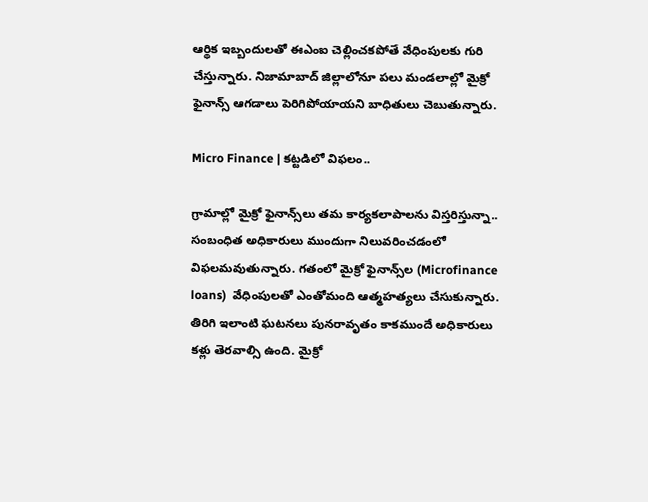ఆర్థిక ఇబ్బందులతో ఈఎంఐ చెల్లించకపోతే వేధింపులకు గురి చేస్తున్నారు. నిజామాబాద్ జిల్లాలోనూ పలు మండలాల్లో మైక్రో ఫైనాన్స్ ఆగడాలు పెరిగిపోయాయని బాధితులు చెబుతున్నారు.

Micro Finance | కట్టడిలో విఫలం..

గ్రామాల్లో మైక్రో ఫైనాన్స్‌లు తమ కార్యకలాపాలను విస్తరిస్తున్నా.. సంబంధిత అధికారులు ముందుగా నిలువరించడంలో విఫలమవుతున్నారు. గతంలో మైక్రో ఫైనాన్స్‌ల (Microfinance loans)  వేధింపులతో ఎంతోమంది ఆత్మహత్యలు చేసుకున్నారు. తిరిగి ఇలాంటి ఘటనలు పునరావృతం కాకముందే అధికారులు కళ్లు తెరవాల్సి ఉంది. మైక్రో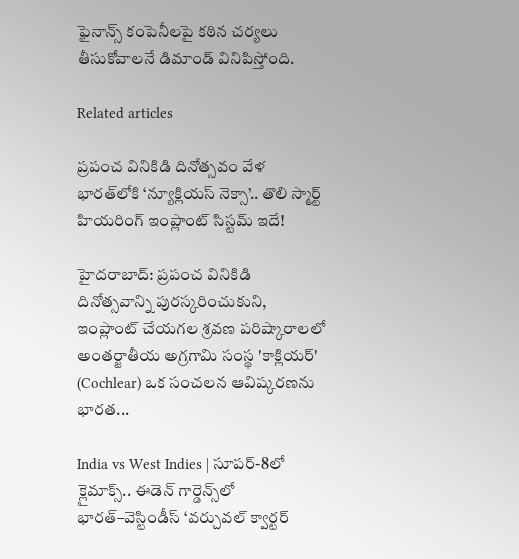ఫైనాన్స్ కంపెనీలపై కఠిన చర్యలు తీసుకోవాలనే డిమాండ్ వినిపిస్తోంది.

Related articles

ప్రపంచ వినికిడి దినోత్సవం వేళ భారత్‌లోకి ‘న్యూక్లియస్ నెక్సా’.. తొలి స్మార్ట్ హియరింగ్ ఇంప్లాంట్ సిస్టమ్ ఇదే!

హైదరాబాద్: ప్రపంచ వినికిడి దినోత్సవాన్ని పురస్కరించుకుని, ఇంప్లాంట్ చేయగల శ్రవణ పరిష్కారాలలో అంతర్జాతీయ అగ్రగామి సంస్థ 'కాక్లియర్' (Cochlear) ఒక సంచలన ఆవిష్కరణను భారత...

India vs West Indies | సూపర్-8లో క్లైమాక్స్.. ఈడెన్ గార్డెన్స్‌లో భారత్–వెస్టిండీస్ ‘వర్చువల్ క్వార్టర్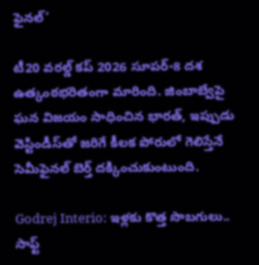ఫైనల్’

టీ20 వరల్డ్ కప్ 2026 సూపర్-8 దశ ఉత్కంఠభరితంగా మారింది. జింబాబ్వేపై ఘన విజయం సాధించిన భారత్, ఇప్పుడు వెస్టిండీస్‌తో జరిగే కీలక పోరులో గెలిస్తేనే సెమీఫైనల్ బెర్త్ దక్కించుకుంటుంది.

Godrej Interio: ఇళ్లకు కొత్త సొబగులు.. సాఫ్ట్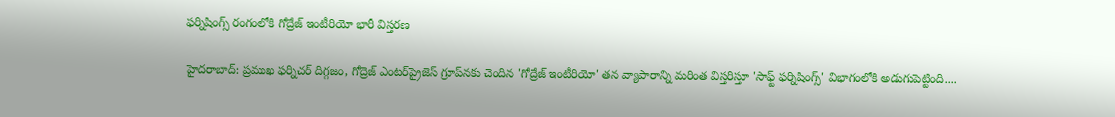ఫర్నిషింగ్స్ రంగంలోకి గోద్రేజ్ ఇంటీరియో భారీ విస్తరణ

హైదరాబాద్: ప్రముఖ ఫర్నిచర్ దిగ్గజం, గోద్రెజ్ ఎంటర్‌ప్రైజెస్ గ్రూప్‌నకు చెందిన 'గోద్రేజ్ ఇంటీరియో' తన వ్యాపారాన్ని మరింత విస్తరిస్తూ 'సాఫ్ట్ ఫర్నిషింగ్స్' విభాగంలోకి అడుగుపెట్టింది....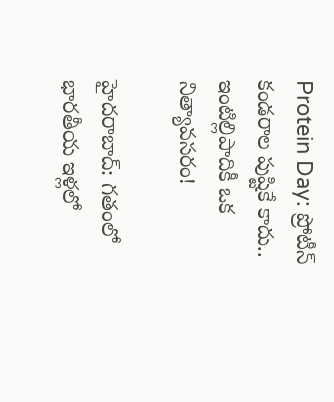Protein Day: ప్రోటీన్ కండరాల పుష్టికే కాదు.. ఇంటిల్లిపాదికీ ఒక నిత్యావసరం!

హైదరాబాద్: గతంలో భారతీయ ఇళ్లలో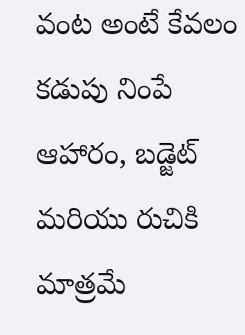వంట అంటే కేవలం కడుపు నింపే ఆహారం, బడ్జెట్ మరియు రుచికి మాత్రమే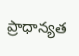ప్రాధాన్యత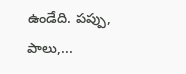ఉండేది. పప్పు, పాలు,...